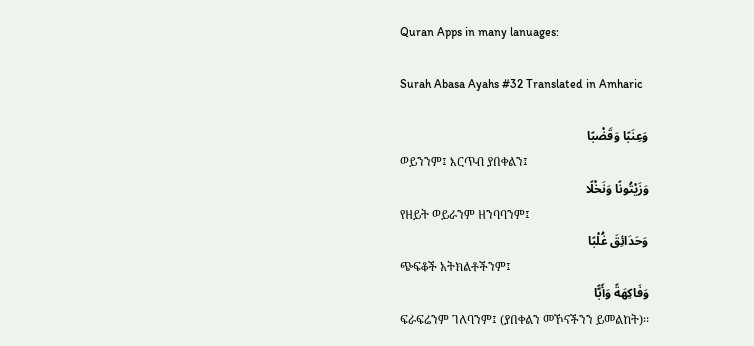Quran Apps in many lanuages:

Surah Abasa Ayahs #32 Translated in Amharic

وَعِنَبًا وَقَضْبًا
ወይንንም፤ እርጥብ ያበቀልን፤
وَزَيْتُونًا وَنَخْلًا
የዘይት ወይራንም ዘንባባንም፤
وَحَدَائِقَ غُلْبًا
ጭፍቆች አትክልቶችንም፤
وَفَاكِهَةً وَأَبًّا
ፍራፍሬንም ገለባንም፤ (ያበቀልን መኾናችንን ይመልከት)፡፡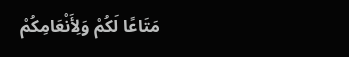مَتَاعًا لَكُمْ وَلِأَنْعَامِكُمْ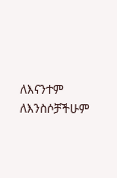ለእናንተም ለእንስሶቻችሁም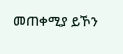መጠቀሚያ ይኾን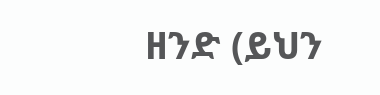ዘንድ (ይህን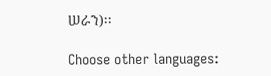ሠራን)፡፡

Choose other languages: